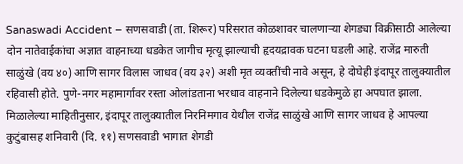Sanaswadi Accident – सणसवाडी (ता. शिरूर) परिसरात कोळशावर चालणाऱ्या शेगड्या विक्रीसाठी आलेल्या दोन नातेवाईकांचा अज्ञात वाहनाच्या धडकेत जागीच मृत्यू झाल्याची हृदयद्रावक घटना घडली आहे. राजेंद्र मारुती साळुंखे (वय ४०) आणि सागर विलास जाधव (वय ३२) अशी मृत व्यक्तींची नावे असून, हे दोघेही इंदापूर तालुक्यातील रहिवासी होते. पुणे-नगर महामार्गावर रस्ता ओलांडताना भरधाव वाहनाने दिलेल्या धडकेमुळे हा अपघात झाला. मिळालेल्या माहितीनुसार, इंदापूर तालुक्यातील निरनिमगाव येथील राजेंद्र साळुंखे आणि सागर जाधव हे आपल्या कुटुंबासह शनिवारी (दि. ११) सणसवाडी भागात शेगडी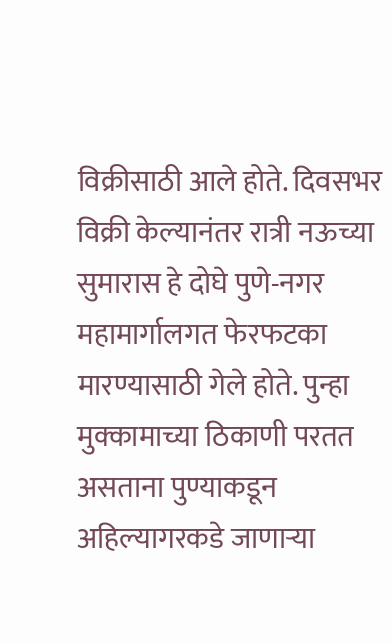विक्रीसाठी आले होते. दिवसभर विक्री केल्यानंतर रात्री नऊच्या सुमारास हे दोघे पुणे-नगर महामार्गालगत फेरफटका मारण्यासाठी गेले होते. पुन्हा मुक्कामाच्या ठिकाणी परतत असताना पुण्याकडून अहिल्यागरकडे जाणाऱ्या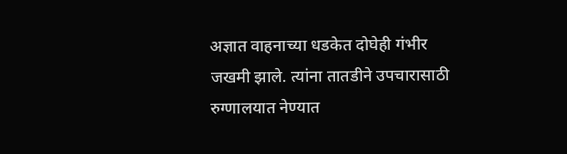अज्ञात वाहनाच्या धडकेत दोघेही गंभीर जखमी झाले. त्यांना तातडीने उपचारासाठी रुग्णालयात नेण्यात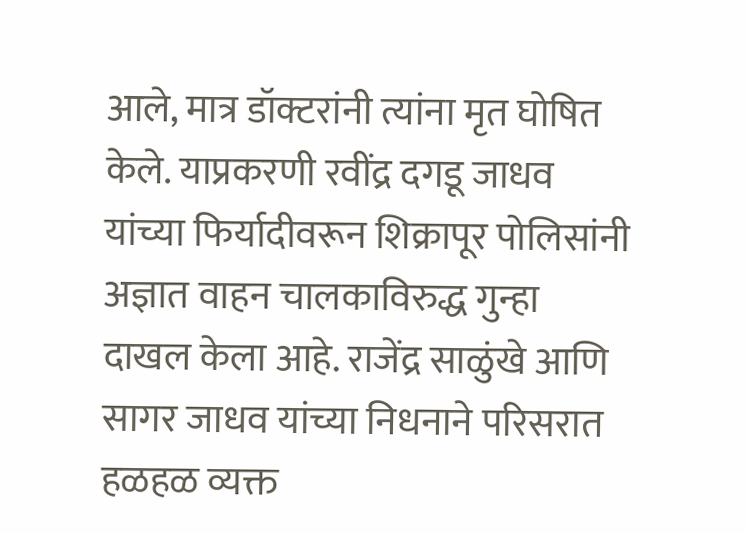आले, मात्र डॉक्टरांनी त्यांना मृत घोषित केले. याप्रकरणी रवींद्र दगडू जाधव यांच्या फिर्यादीवरून शिक्रापूर पोलिसांनी अज्ञात वाहन चालकाविरुद्ध गुन्हा दाखल केला आहे. राजेंद्र साळुंखे आणि सागर जाधव यांच्या निधनाने परिसरात हळहळ व्यक्त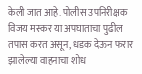केली जात आहे. पोलीस उपनिरीक्षक विजय मस्कर या अपघाताचा पुढील तपास करत असून, धडक देऊन फरार झालेल्या वाहनाचा शोध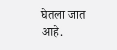घेतला जात आहे.